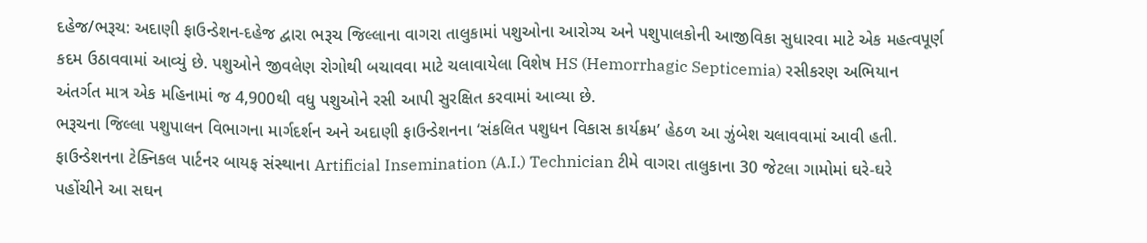દહેજ/ભરૂચ: અદાણી ફાઉન્ડેશન-દહેજ દ્વારા ભરૂચ જિલ્લાના વાગરા તાલુકામાં પશુઓના આરોગ્ય અને પશુપાલકોની આજીવિકા સુધારવા માટે એક મહત્વપૂર્ણ કદમ ઉઠાવવામાં આવ્યું છે. પશુઓને જીવલેણ રોગોથી બચાવવા માટે ચલાવાયેલા વિશેષ HS (Hemorrhagic Septicemia) રસીકરણ અભિયાન અંતર્ગત માત્ર એક મહિનામાં જ 4,900થી વધુ પશુઓને રસી આપી સુરક્ષિત કરવામાં આવ્યા છે.
ભરૂચના જિલ્લા પશુપાલન વિભાગના માર્ગદર્શન અને અદાણી ફાઉન્ડેશનના ‘સંકલિત પશુધન વિકાસ કાર્યક્રમ’ હેઠળ આ ઝુંબેશ ચલાવવામાં આવી હતી. ફાઉન્ડેશનના ટેક્નિકલ પાર્ટનર બાયફ સંસ્થાના Artificial Insemination (A.I.) Technician ટીમે વાગરા તાલુકાના 30 જેટલા ગામોમાં ઘરે-ઘરે પહોંચીને આ સઘન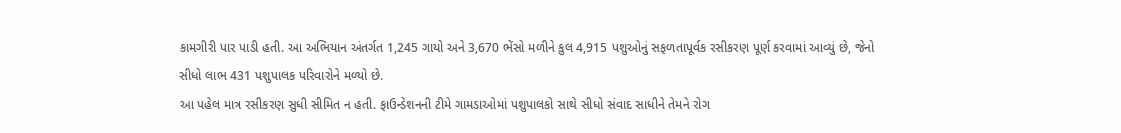કામગીરી પાર પાડી હતી. આ અભિયાન અંતર્ગત 1,245 ગાયો અને 3,670 ભેંસો મળીને કુલ 4,915 પશુઓનું સફળતાપૂર્વક રસીકરણ પૂર્ણ કરવામાં આવ્યું છે, જેનો સીધો લાભ 431 પશુપાલક પરિવારોને મળ્યો છે.
આ પહેલ માત્ર રસીકરણ સુધી સીમિત ન હતી. ફાઉન્ડેશનની ટીમે ગામડાઓમાં પશુપાલકો સાથે સીધો સંવાદ સાધીને તેમને રોગ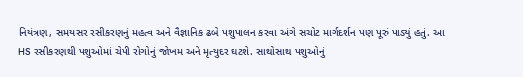નિયંત્રણ, સમયસર રસીકરણનું મહત્વ અને વૈજ્ઞાનિક ઢબે પશુપાલન કરવા અંગે સચોટ માર્ગદર્શન પણ પૂરું પાડ્યું હતું. આ HS રસીકરણથી પશુઓમાં ચેપી રોગોનું જોખમ અને મૃત્યુદર ઘટશે. સાથોસાથ પશુઓનું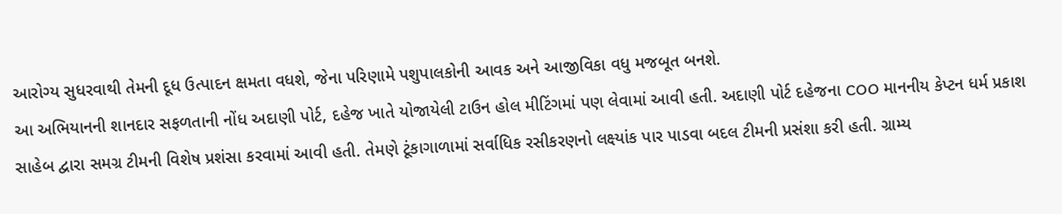આરોગ્ય સુધરવાથી તેમની દૂધ ઉત્પાદન ક્ષમતા વધશે, જેના પરિણામે પશુપાલકોની આવક અને આજીવિકા વધુ મજબૂત બનશે.
આ અભિયાનની શાનદાર સફળતાની નોંધ અદાણી પોર્ટ, દહેજ ખાતે યોજાયેલી ટાઉન હોલ મીટિંગમાં પણ લેવામાં આવી હતી. અદાણી પોર્ટ દહેજના COO માનનીય કેપ્ટન ધર્મ પ્રકાશ સાહેબ દ્વારા સમગ્ર ટીમની વિશેષ પ્રશંસા કરવામાં આવી હતી. તેમણે ટૂંકાગાળામાં સર્વાધિક રસીકરણનો લક્ષ્યાંક પાર પાડવા બદલ ટીમની પ્રસંશા કરી હતી. ગ્રામ્ય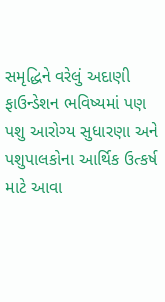સમૃદ્ધિને વરેલું અદાણી ફાઉન્ડેશન ભવિષ્યમાં પણ પશુ આરોગ્ય સુધારણા અને પશુપાલકોના આર્થિક ઉત્કર્ષ માટે આવા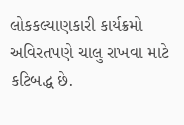લોકકલ્યાણકારી કાર્યક્રમો અવિરતપણે ચાલુ રાખવા માટે કટિબદ્ધ છે.